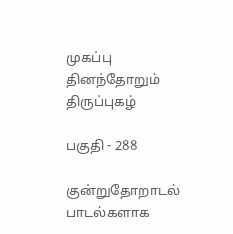முகப்பு
தினந்தோறும் திருப்புகழ்

பகுதி - 288

குன்றுதோறாடல் பாடல்களாக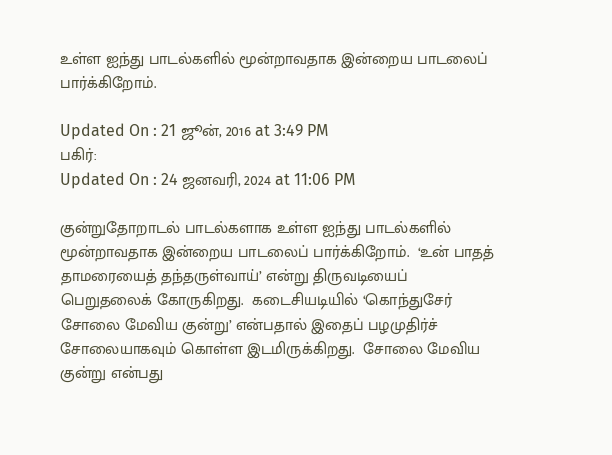உள்ள ஐந்து பாடல்களில் மூன்றாவதாக இன்றைய பாடலைப் பார்க்கிறோம்.

Updated On : 21 ஜூன், 2016 at 3:49 PM
பகிர்:
Updated On : 24 ஜனவரி, 2024 at 11:06 PM

குன்றுதோறாடல் பாடல்களாக உள்ள ஐந்து பாடல்களில் மூன்றாவதாக இன்றைய பாடலைப் பார்க்கிறோம்.  ‘உன் பாதத் தாமரையைத் தந்தருள்வாய்’ என்று திருவடியைப் பெறுதலைக் கோருகிறது.  கடைசியடியில் ‘கொந்துசேர் சோலை மேவிய குன்று’ என்பதால் இதைப் பழமுதிர்ச் சோலையாகவும் கொள்ள இடமிருக்கிறது.  சோலை மேவிய குன்று என்பது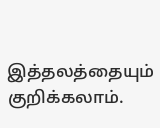இத்தலத்தையும் குறிக்கலாம்.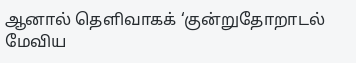ஆனால் தெளிவாகக் ‘குன்றுதோறாடல் மேவிய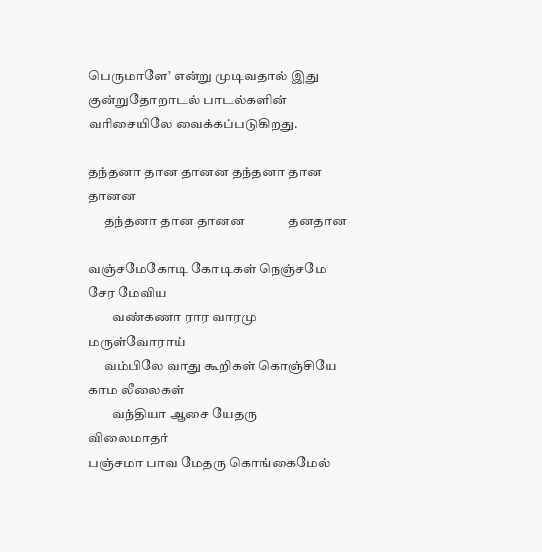பெருமாளே’ என்று முடிவதால் இது குன்றுதோறாடல் பாடல்களின் வரிசையிலே வைக்கப்படுகிறது.

தந்தனா தான தானன தந்தனா தான தானன
      தந்தனா தான தானன              தனதான

வஞ்சமேகோடி கோடிகள் நெஞ்சமே சேர மேவிய
         வண்கணா ரார வாரமு           மருள்வோராய்
      வம்பிலே வாது கூறிகள் கொஞ்சியே காம லீலைகள்
         வந்தியா ஆசை யேதரு           விலைமாதர்
பஞ்சமா பாவ மேதரு கொங்கைமேல்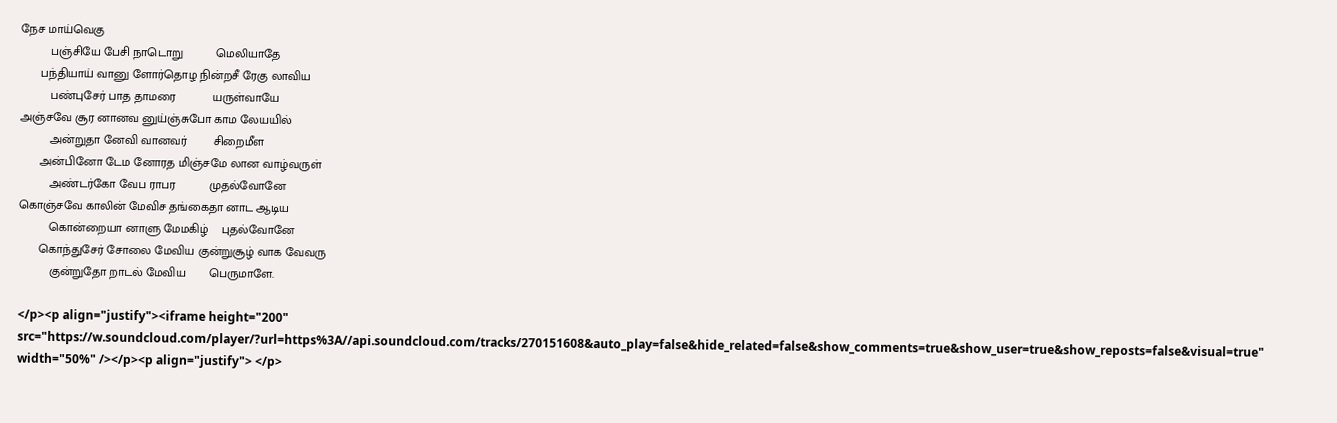நேச மாய்வெகு
         பஞ்சியே பேசி நாடொறு          மெலியாதே
      பந்தியாய் வானு ளோர்தொழ நின்றசீ ரேகு லாவிய
         பண்புசேர் பாத தாமரை           யருள்வாயே
அஞ்சவே சூர னானவ னுய்ஞ்சுபோ காம லேயயில்
         அன்றுதா னேவி வானவர்        சிறைமீள
      அன்பினோ டேம னோரத மிஞ்சமே லான வாழ்வருள்
         அண்டர்கோ வேப ராபர          முதல்வோனே
கொஞ்சவே காலின் மேவிச தங்கைதா னாட ஆடிய
         கொன்றையா னாளு மேமகிழ்    புதல்வோனே
      கொந்துசேர் சோலை மேவிய குன்றுசூழ் வாக வேவரு
         குன்றுதோ றாடல் மேவிய       பெருமாளே.

</p><p align="justify"><iframe height="200" src="https://w.soundcloud.com/player/?url=https%3A//api.soundcloud.com/tracks/270151608&auto_play=false&hide_related=false&show_comments=true&show_user=true&show_reposts=false&visual=true" width="50%" /></p><p align="justify"> </p>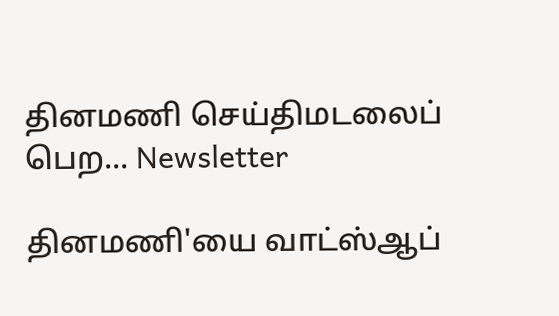தினமணி செய்திமடலைப் பெற... Newsletter

தினமணி'யை வாட்ஸ்ஆப்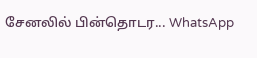சேனலில் பின்தொடர... WhatsApp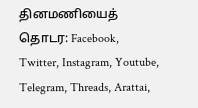தினமணியைத் தொடர: Facebook, Twitter, Instagram, Youtube, Telegram, Threads, Arattai,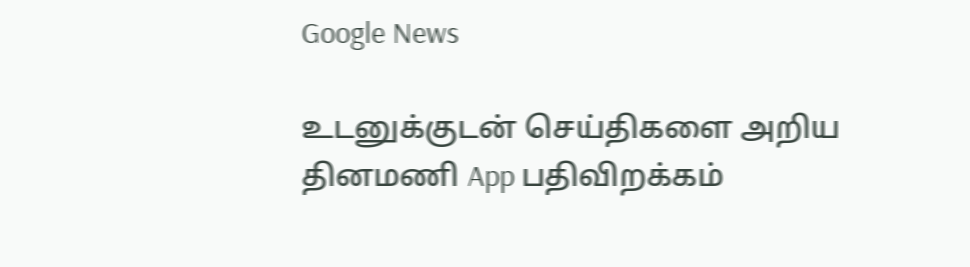Google News

உடனுக்குடன் செய்திகளை அறிய தினமணி App பதிவிறக்கம்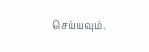செய்யவும்.